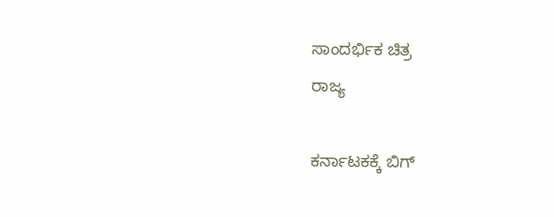ಸಾಂದರ್ಭಿಕ ಚಿತ್ರ
ರಾಜ್ಯ

ಕರ್ನಾಟಕಕ್ಕೆ ಬಿಗ್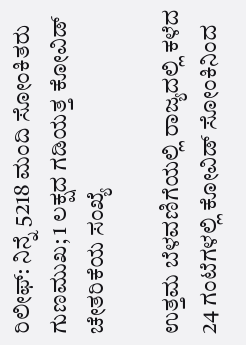ರಿಲೀಫ್: ನಿನ್ನೆ 5218 ಮಂದಿ ಸೋಂಕಿತರು ಗುಣಮುಖ; 1 ಲಕ್ಷದ ಗಡಿಯತ್ತ ಕೋವಿಡ್‌ ಚೇತರಿಕೆಯ ಸಂಖ್ಯೆ

ಉತ್ತಮ ಬೆಳವಣಿಗೆಯಲ್ಲಿ ರಾಜ್ಯದಲ್ಲಿ ಕಳೆದ 24 ಗಂಟೆಗಳಲ್ಲಿ ಕೋವಿಡ್‌ ಸೋಂಕಿನಿಂದ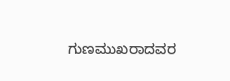ಗುಣಮುಖರಾದವರ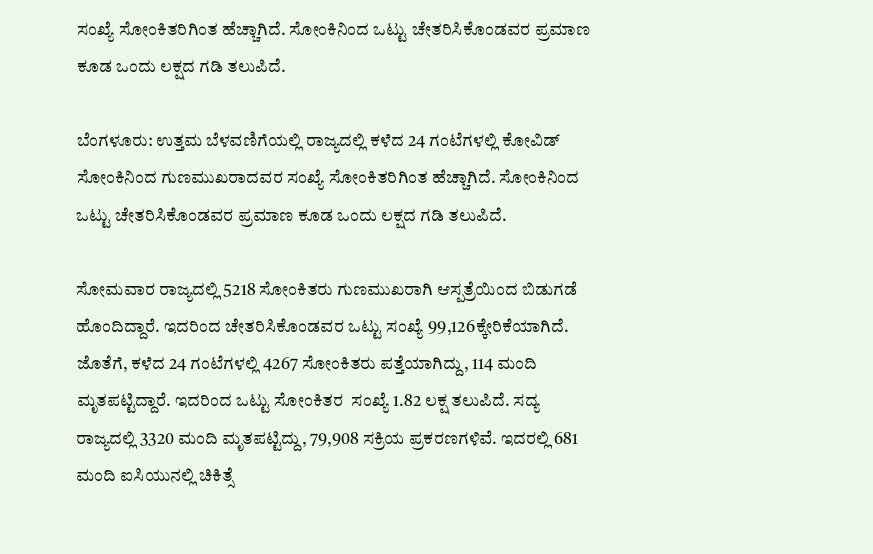ಸಂಖ್ಯೆ ಸೋಂಕಿತರಿಗಿಂತ ಹೆಚ್ಚಾಗಿದೆ. ಸೋಂಕಿನಿಂದ ಒಟ್ಟು ಚೇತರಿಸಿಕೊಂಡವರ ಪ್ರಮಾಣ ಕೂಡ ಒಂದು ಲಕ್ಷದ ಗಡಿ ತಲುಪಿದೆ.

ಬೆಂಗಳೂರು: ಉತ್ತಮ ಬೆಳವಣಿಗೆಯಲ್ಲಿ ರಾಜ್ಯದಲ್ಲಿ ಕಳೆದ 24 ಗಂಟೆಗಳಲ್ಲಿ ಕೋವಿಡ್‌ ಸೋಂಕಿನಿಂದ ಗುಣಮುಖರಾದವರ ಸಂಖ್ಯೆ ಸೋಂಕಿತರಿಗಿಂತ ಹೆಚ್ಚಾಗಿದೆ. ಸೋಂಕಿನಿಂದ ಒಟ್ಟು ಚೇತರಿಸಿಕೊಂಡವರ ಪ್ರಮಾಣ ಕೂಡ ಒಂದು ಲಕ್ಷದ ಗಡಿ ತಲುಪಿದೆ.

ಸೋಮವಾರ ರಾಜ್ಯದಲ್ಲಿ 5218 ಸೋಂಕಿತರು ಗುಣಮುಖರಾಗಿ ಆಸ್ಪತ್ರೆಯಿಂದ ಬಿಡುಗಡೆ ಹೊಂದಿದ್ದಾರೆ. ಇದರಿಂದ ಚೇತರಿಸಿಕೊಂಡವರ ಒಟ್ಟು ಸಂಖ್ಯೆ 99,126ಕ್ಕೇರಿಕೆಯಾಗಿದೆ. ಜೊತೆಗೆ, ಕಳೆದ 24 ಗಂಟೆಗಳಲ್ಲಿ 4267 ಸೋಂಕಿತರು ಪತ್ತೆಯಾಗಿದ್ದು, 114 ಮಂದಿ ಮೃತಪಟ್ಟಿದ್ದಾರೆ. ಇದರಿಂದ ಒಟ್ಟು ಸೋಂಕಿತರ  ಸಂಖ್ಯೆ 1.82 ಲಕ್ಷ ತಲುಪಿದೆ. ಸದ್ಯ ರಾಜ್ಯದಲ್ಲಿ 3320 ಮಂದಿ ಮೃತಪಟ್ಟಿದ್ದು, 79,908 ಸಕ್ರಿಯ ಪ್ರಕರಣಗಳಿವೆ. ಇದರಲ್ಲಿ 681 ಮಂದಿ ಐಸಿಯುನಲ್ಲಿ ಚಿಕಿತ್ಸೆ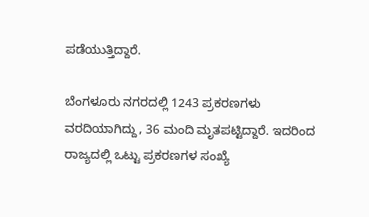ಪಡೆಯುತ್ತಿದ್ದಾರೆ.

ಬೆಂಗಳೂರು ನಗರದಲ್ಲಿ 1243 ಪ್ರಕರಣಗಳು ವರದಿಯಾಗಿದ್ದು, 36 ಮಂದಿ ಮೃತಪಟ್ಟಿದ್ದಾರೆ. ಇದರಿಂದ ರಾಜ್ಯದಲ್ಲಿ ಒಟ್ಟು ಪ್ರಕರಣಗಳ ಸಂಖ್ಯೆ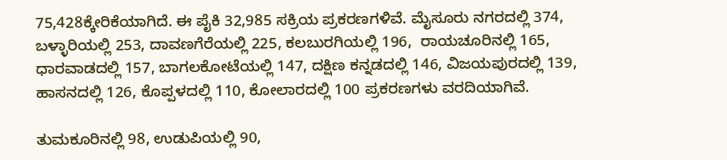75,428ಕ್ಕೇರಿಕೆಯಾಗಿದೆ. ಈ ಪೈಕಿ 32,985 ಸಕ್ರಿಯ ಪ್ರಕರಣಗಳಿವೆ. ಮೈಸೂರು ನಗರದಲ್ಲಿ 374, ಬಳ್ಳಾರಿಯಲ್ಲಿ 253, ದಾವಣಗೆರೆಯಲ್ಲಿ 225, ಕಲಬುರಗಿಯಲ್ಲಿ 196,  ರಾಯಚೂರಿನಲ್ಲಿ 165, ಧಾರವಾಡದಲ್ಲಿ 157, ಬಾಗಲಕೋಟೆಯಲ್ಲಿ 147, ದಕ್ಷಿಣ ಕನ್ನಡದಲ್ಲಿ 146, ವಿಜಯಪುರದಲ್ಲಿ 139, ಹಾಸನದಲ್ಲಿ 126, ಕೊಪ್ಪಳದಲ್ಲಿ 110, ಕೋಲಾರದಲ್ಲಿ 100 ಪ್ರಕರಣಗಳು ವರದಿಯಾಗಿವೆ.

ತುಮಕೂರಿನಲ್ಲಿ 98, ಉಡುಪಿಯಲ್ಲಿ 90,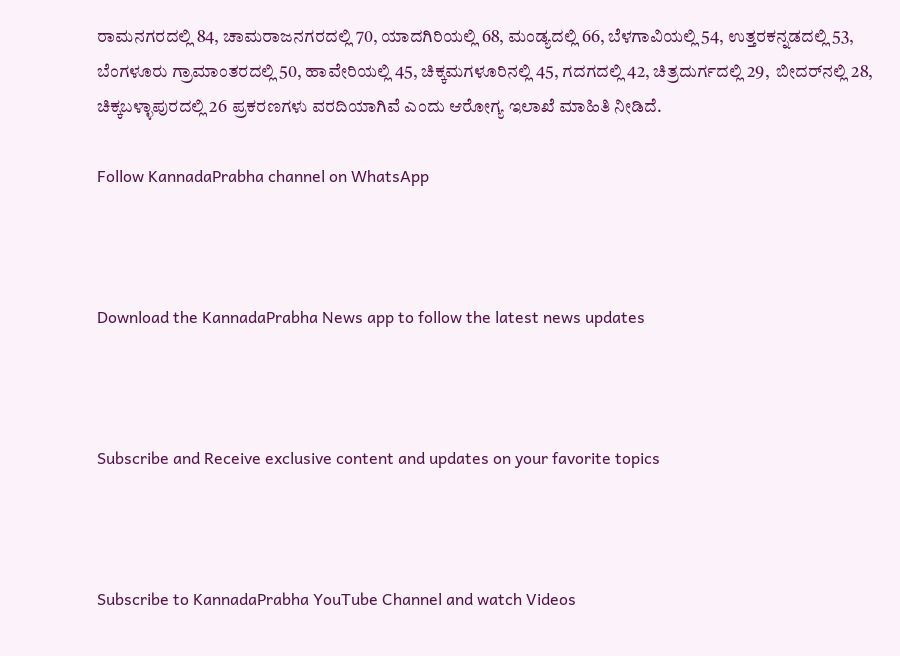ರಾಮನಗರದಲ್ಲಿ 84, ಚಾಮರಾಜನಗರದಲ್ಲಿ 70, ಯಾದಗಿರಿಯಲ್ಲಿ 68, ಮಂಡ್ಯದಲ್ಲಿ 66, ಬೆಳಗಾವಿಯಲ್ಲಿ 54, ಉತ್ತರಕನ್ನಡದಲ್ಲಿ 53, ಬೆಂಗಳೂರು ಗ್ರಾಮಾಂತರದಲ್ಲಿ 50, ಹಾವೇರಿಯಲ್ಲಿ 45, ಚಿಕ್ಕಮಗಳೂರಿನಲ್ಲಿ 45, ಗದಗದಲ್ಲಿ 42, ಚಿತ್ರದುರ್ಗದಲ್ಲಿ 29,  ಬೀದರ್‌ನಲ್ಲಿ 28, ಚಿಕ್ಕಬಳ್ಳಾಪುರದಲ್ಲಿ 26 ಪ್ರಕರಣಗಳು ವರದಿಯಾಗಿವೆ ಎಂದು ಆರೋಗ್ಯ ಇಲಾಖೆ ಮಾಹಿತಿ ನೀಡಿದೆ.

Follow KannadaPrabha channel on WhatsApp



Download the KannadaPrabha News app to follow the latest news updates



Subscribe and Receive exclusive content and updates on your favorite topics



Subscribe to KannadaPrabha YouTube Channel and watch Videos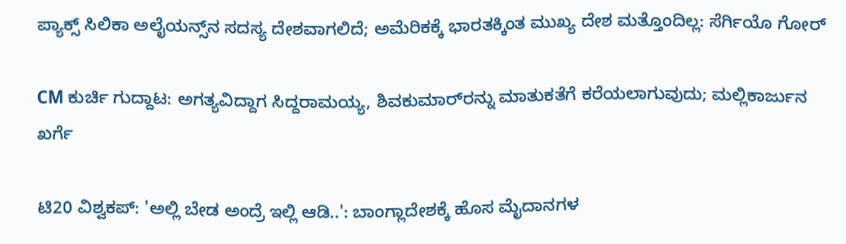ಪ್ಯಾಕ್ಸ್ ಸಿಲಿಕಾ ಅಲೈಯನ್ಸ್‌ನ ಸದಸ್ಯ ದೇಶವಾಗಲಿದೆ; ಅಮೆರಿಕಕ್ಕೆ ಭಾರತಕ್ಕಿಂತ ಮುಖ್ಯ ದೇಶ ಮತ್ತೊಂದಿಲ್ಲ: ಸೆರ್ಗಿಯೊ ಗೋರ್

CM ಕುರ್ಚಿ ಗುದ್ದಾಟ: ಅಗತ್ಯವಿದ್ದಾಗ ಸಿದ್ದರಾಮಯ್ಯ, ಶಿವಕುಮಾರ್‌ರನ್ನು ಮಾತುಕತೆಗೆ ಕರೆಯಲಾಗುವುದು; ಮಲ್ಲಿಕಾರ್ಜುನ ಖರ್ಗೆ

ಟಿ20 ವಿಶ್ವಕಪ್: 'ಅಲ್ಲಿ ಬೇಡ ಅಂದ್ರೆ ಇಲ್ಲಿ ಆಡಿ..': ಬಾಂಗ್ಲಾದೇಶಕ್ಕೆ ಹೊಸ ಮೈದಾನಗಳ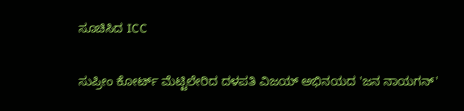ಸೂಚಿಸಿದ ICC

ಸುಪ್ರೀಂ ಕೋರ್ಟ್ ಮೆಟ್ಟಿಲೇರಿದ ದಳಪತಿ ವಿಜಯ್ ಅಭಿನಯದ 'ಜನ ನಾಯಗನ್'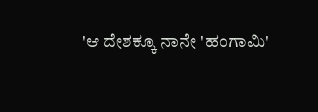'ಆ ದೇಶಕ್ಕೂ ನಾನೇ 'ಹಂಗಾಮಿ'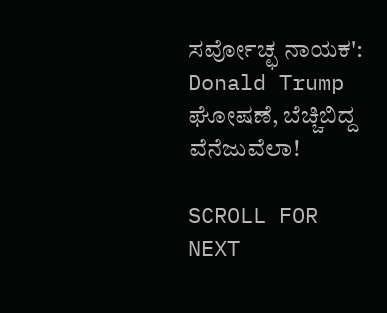ಸರ್ವೋಚ್ಛ ನಾಯಕ': Donald Trump ಘೋಷಣೆ, ಬೆಚ್ಚಿಬಿದ್ದ ವೆನೆಜುವೆಲಾ!

SCROLL FOR NEXT